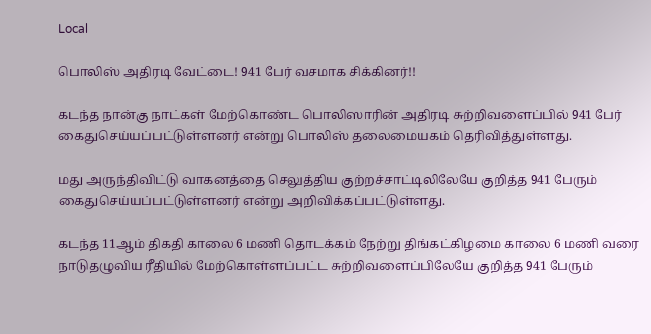Local

பொலிஸ் அதிரடி வேட்டை! 941 பேர் வசமாக சிக்கினர்!!

கடந்த நான்கு நாட்கள் மேற்கொண்ட பொலிஸாரின் அதிரடி சுற்றிவளைப்பில் 941 பேர் கைதுசெய்யப்பட்டுள்ளனர் என்று பொலிஸ் தலைமையகம் தெரிவித்துள்ளது.

மது அருந்திவிட்டு வாகனத்தை செலுத்திய குற்றச்சாட்டிலிலேயே குறித்த 941 பேரும் கைதுசெய்யப்பட்டுள்ளனர் என்று அறிவிக்கப்பட்டுள்ளது.

கடந்த 11ஆம் திகதி காலை 6 மணி தொடக்கம் நேற்று திங்கட்கிழமை காலை 6 மணி வரை நாடுதழுவிய ரீதியில் மேற்கொள்ளப்பட்ட சுற்றிவளைப்பிலேயே குறித்த 941 பேரும்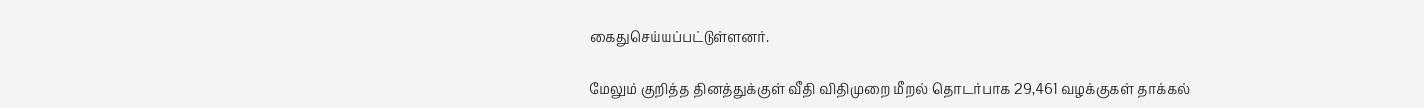கைதுசெய்யப்பட்டுள்ளனர்.

மேலும் குறித்த தினத்துக்குள் வீதி விதிமுறை மீறல் தொடர்பாக 29,461 வழக்குகள் தாக்கல்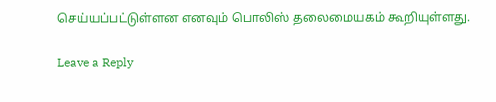செய்யப்பட்டுள்ளன எனவும் பொலிஸ் தலைமையகம் கூறியுள்ளது.

Leave a Reply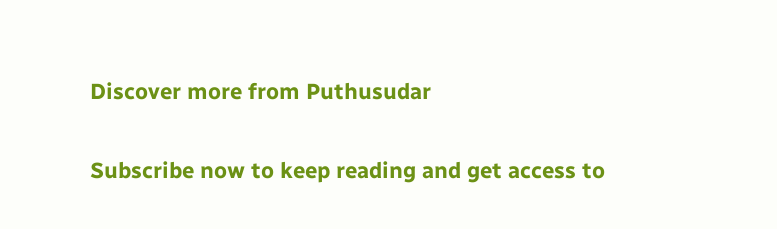Discover more from Puthusudar

Subscribe now to keep reading and get access to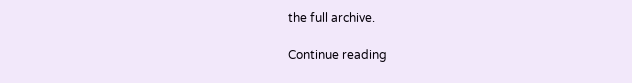the full archive.

Continue reading